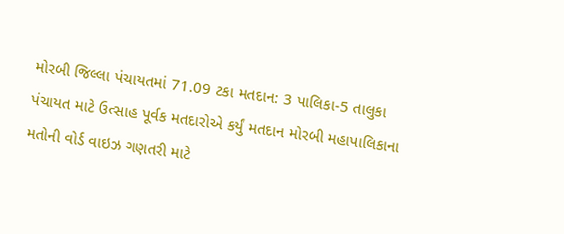મોરબી જિલ્લા પંચાયતમાં 71.09 ટકા મતદાન: 3 પાલિકા-5 તાલુકા પંચાયત માટે ઉત્સાહ પૂર્વક મતદારોએ કર્યું મતદાન મોરબી મહાપાલિકાના મતોની વોર્ડ વાઇઝ ગણતરી માટે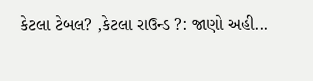કેટલા ટેબલ? ,કેટલા રાઉન્ડ ?: જાણો અહી...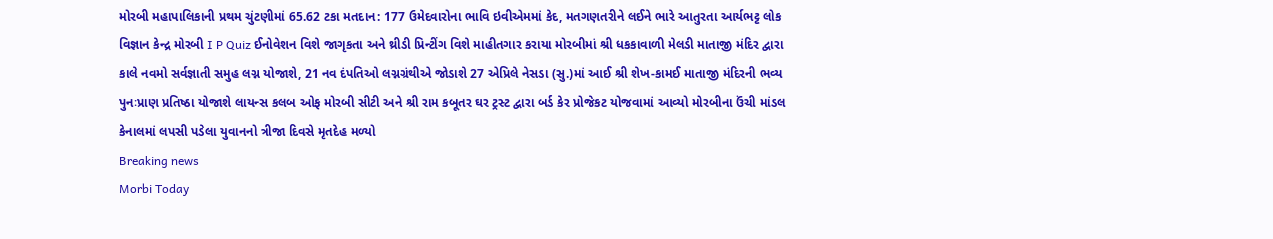મોરબી મહાપાલિકાની પ્રથમ ચુંટણીમાં 65.62 ટકા મતદાન: 177 ઉમેદવારોના ભાવિ ઇવીએમમાં કેદ, મતગણતરીને લઈને ભારે આતુરતા આર્યભટ્ટ લોક વિજ્ઞાન કેન્દ્ર મોરબી I P Quiz ઈનોવેશન વિશે જાગૃકતા અને થ્રીડી પ્રિન્ટીંગ વિશે માહીતગાર કરાયા મોરબીમાં શ્રી ધકકાવાળી મેલડી માતાજી મંદિર દ્વારા કાલે નવમો સર્વજ્ઞાતી સમુહ લગ્ન યોજાશે, 21 નવ દંપતિઓ લગ્નગ્રંથીએ જોડાશે 27 એપ્રિલે નેસડા (સુ.)માં આઈ શ્રી શેખ-કામઈ માતાજી મંદિરની ભવ્ય પુનઃપ્રાણ પ્રતિષ્ઠા યોજાશે લાયન્સ કલબ ઓફ મોરબી સીટી અને શ્રી રામ કબૂતર ઘર ટ્રસ્ટ દ્વારા બર્ડ કેર પ્રોજેકટ યોજવામાં આવ્યો મોરબીના ઉંચી માંડલ કેનાલમાં લપસી પડેલા યુવાનનો ત્રીજા દિવસે મૃતદેહ મળ્યો
Breaking news
Morbi Today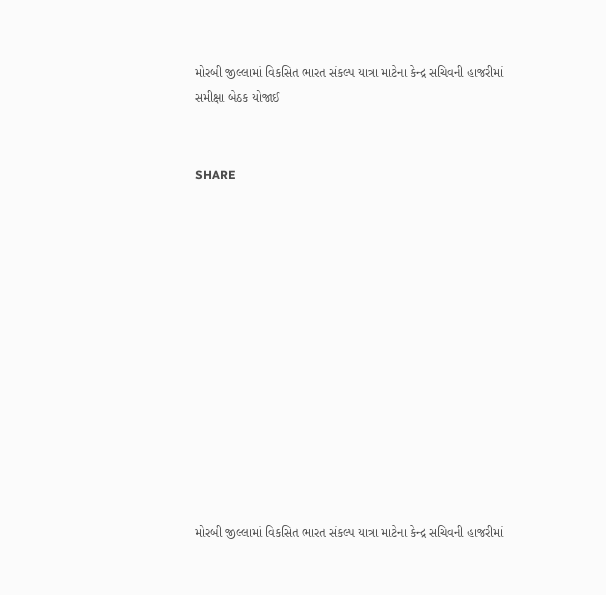મોરબી જીલ્લામાં વિકસિત ભારત સંકલ્પ યાત્રા માટેના કેન્દ્ર સચિવની હાજરીમાં સમીક્ષા બેઠક યોજાઈ


SHARE













મોરબી જીલ્લામાં વિકસિત ભારત સંકલ્પ યાત્રા માટેના કેન્દ્ર સચિવની હાજરીમાં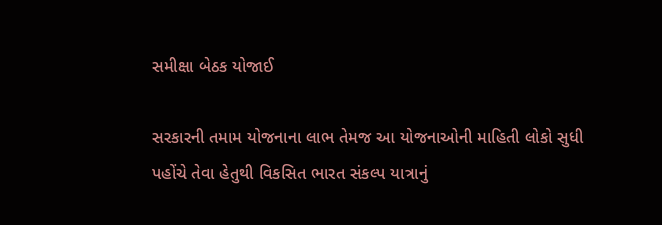સમીક્ષા બેઠક યોજાઈ

સરકારની તમામ યોજનાના લાભ તેમજ આ યોજનાઓની માહિતી લોકો સુધી પહોંચે તેવા હેતુથી વિકસિત ભારત સંકલ્પ યાત્રાનું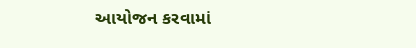આયોજન કરવામાં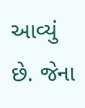આવ્યું છે. જેના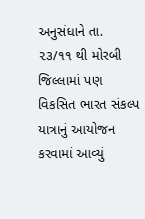અનુસંધાને તા. ૨૩/૧૧ થી મોરબી જિલ્લામાં પણ વિકસિત ભારત સંકલ્પ યાત્રાનું આયોજન કરવામાં આવ્યું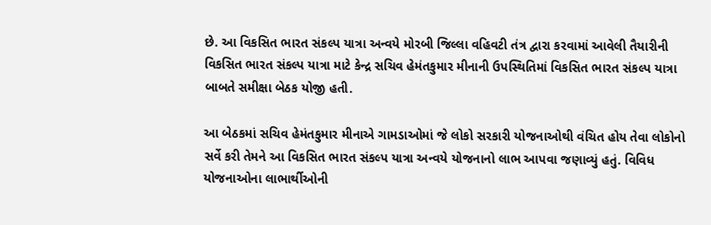છે. આ વિકસિત ભારત સંકલ્પ યાત્રા અન્વયે મોરબી જિલ્લા વહિવટી તંત્ર દ્વારા કરવામાં આવેલી તૈયારીની વિકસિત ભારત સંકલ્પ યાત્રા માટે કેન્દ્ર સચિવ હેમંતકુમાર મીનાની ઉપસ્થિતિમાં વિકસિત ભારત સંકલ્પ યાત્રા બાબતે સમીક્ષા બેઠક યોજી હતી.

આ બેઠકમાં સચિવ હેમંતકુમાર મીનાએ ગામડાઓમાં જે લોકો સરકારી યોજનાઓથી વંચિત હોય તેવા લોકોનો સર્વે કરી તેમને આ વિકસિત ભારત સંકલ્પ યાત્રા અન્વયે યોજનાનો લાભ આપવા જણાવ્યું હતું. વિવિધ યોજનાઓના લાભાર્થીઓની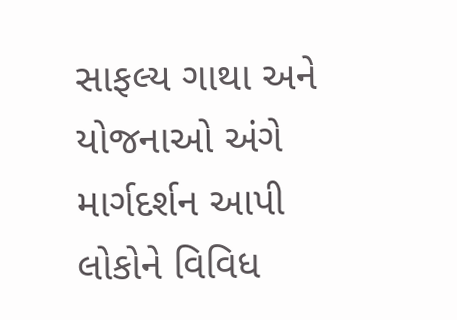સાફલ્ય ગાથા અને યોજનાઓ અંગે માર્ગદર્શન આપી લોકોને વિવિધ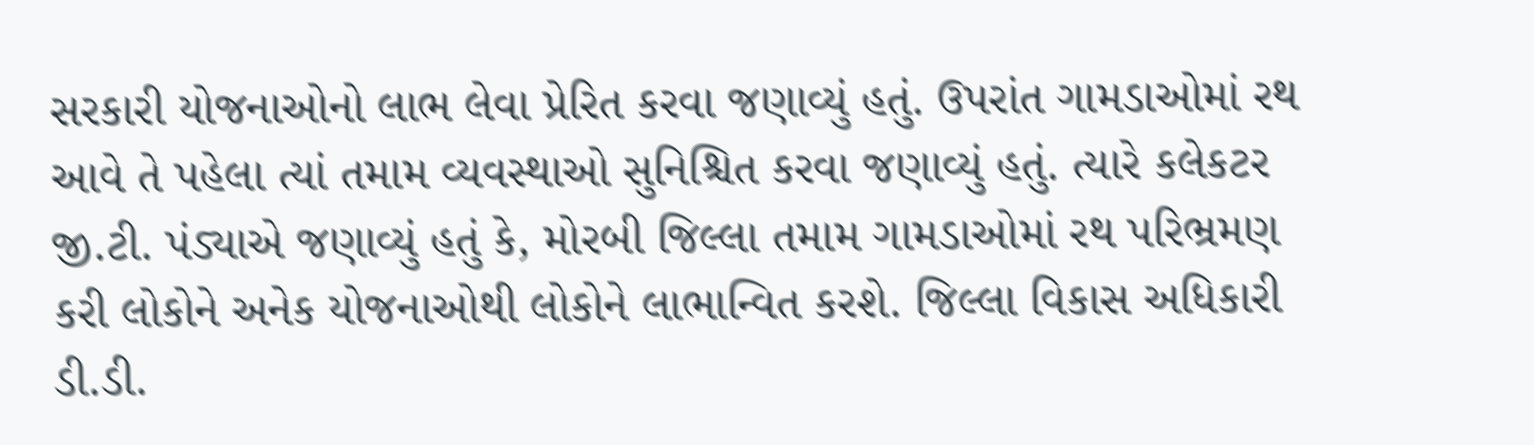સરકારી યોજનાઓનો લાભ લેવા પ્રેરિત કરવા જણાવ્યું હતું. ઉપરાંત ગામડાઓમાં રથ આવે તે પહેલા ત્યાં તમામ વ્યવસ્થાઓ સુનિશ્ચિત કરવા જણાવ્યું હતું. ત્યારે કલેકટર જી.ટી. પંડ્યાએ જણાવ્યું હતું કે, મોરબી જિલ્લા તમામ ગામડાઓમાં રથ પરિભ્રમણ કરી લોકોને અનેક યોજનાઓથી લોકોને લાભાન્વિત કરશે. જિલ્લા વિકાસ અધિકારી ડી.ડી.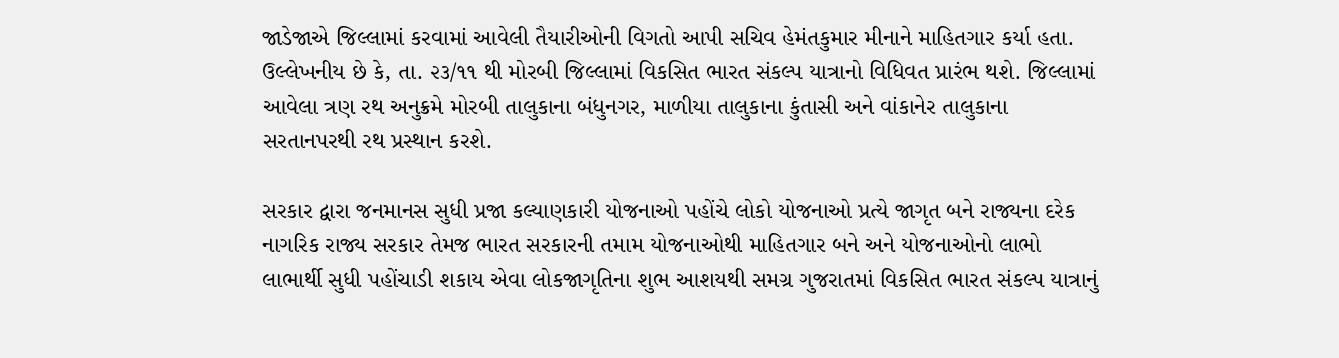જાડેજાએ જિલ્લામાં કરવામાં આવેલી તૈયારીઓની વિગતો આપી સચિવ હેમંતકુમાર મીનાને માહિતગાર કર્યા હતા. ઉલ્લેખનીય છે કે, તા. ૨૩/૧૧ થી મોરબી જિલ્લામાં વિકસિત ભારત સંકલ્પ યાત્રાનો વિધિવત પ્રારંભ થશે. જિલ્લામાં આવેલા ત્રણ રથ અનુક્રમે મોરબી તાલુકાના બંધુનગર, માળીયા તાલુકાના કુંતાસી અને વાંકાનેર તાલુકાના સરતાનપરથી રથ પ્રસ્થાન કરશે.

સરકાર દ્વારા જનમાનસ સુધી પ્રજા કલ્યાણકારી યોજનાઓ પહોંચે લોકો યોજનાઓ પ્રત્યે જાગૃત બને રાજ્યના દરેક નાગરિક રાજ્ય સરકાર તેમજ ભારત સરકારની તમામ યોજનાઓથી માહિતગાર બને અને યોજનાઓનો લાભો લાભાર્થી સુધી પહોંચાડી શકાય એવા લોકજાગૃતિના શુભ આશયથી સમગ્ર ગુજરાતમાં વિકસિત ભારત સંકલ્પ યાત્રાનું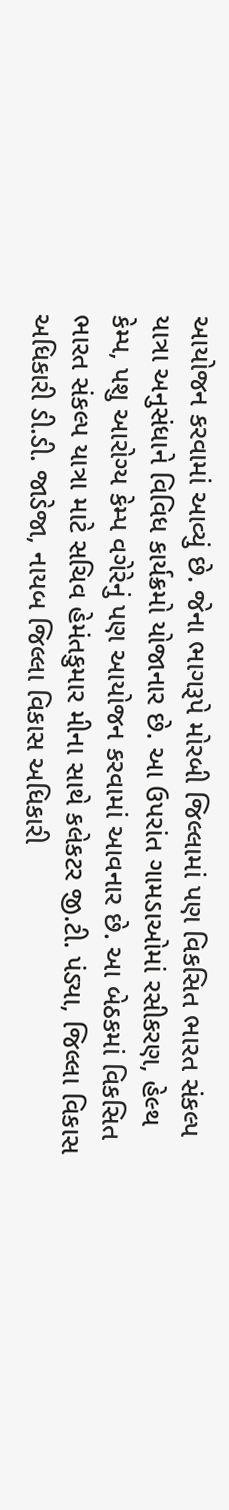આયોજન કરવામાં આવ્યું છે. જેના ભાગરૂપે મોરબી જિલ્લામાં પણ વિકસિત ભારત સંકલ્પ યાત્રા અનુસંધાને વિવિધ કાર્યક્રમો યોજાનાર છે. આ ઉપરાંત ગામડાઓમાં રસીકરણ, હેલ્થ કેમ્પ, પશુ આરોગ્ય કેમ્પ વગેરેનું પણ આયોજન કરવામાં આવનાર છે. આ બેઠકમાં વિકસિત ભારત સંકલ્પ યાત્રા માટે સચિવ હેમંતકુમાર મીના સાથે કલેકટર જી.ટી. પંડ્યા, જિલ્લા વિકાસ અધિકારી ડી.ડી. જાડેજા, નાયબ જિલ્લા વિકાસ અધિકારી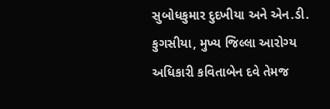સુબોધકુમાર દુદખીયા અને એન.ડી. કુગસીયા, મુખ્ય જિલ્લા આરોગ્ય અધિકારી કવિતાબેન દવે તેમજ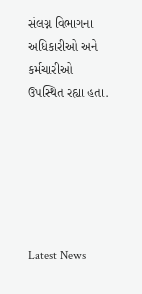સંલગ્ન વિભાગના અધિકારીઓ અને કર્મચારીઓ ઉપસ્થિત રહ્યા હતા.






Latest News